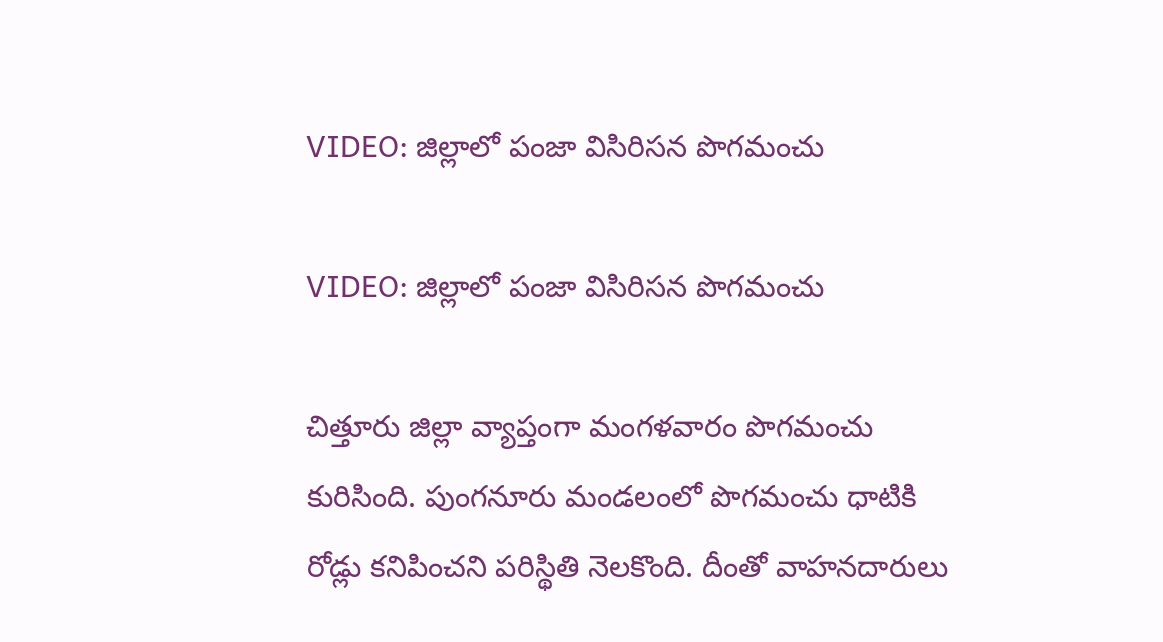VIDEO: జిల్లాలో పంజా విసిరిసన పొగమంచు

VIDEO: జిల్లాలో పంజా విసిరిసన పొగమంచు

చిత్తూరు జిల్లా వ్యాప్తంగా మంగళవారం పొగమంచు కురిసింది. పుంగనూరు మండలంలో పొగమంచు ధాటికి రోడ్లు కనిపించని పరిస్థితి నెలకొంది. దీంతో వాహనదారులు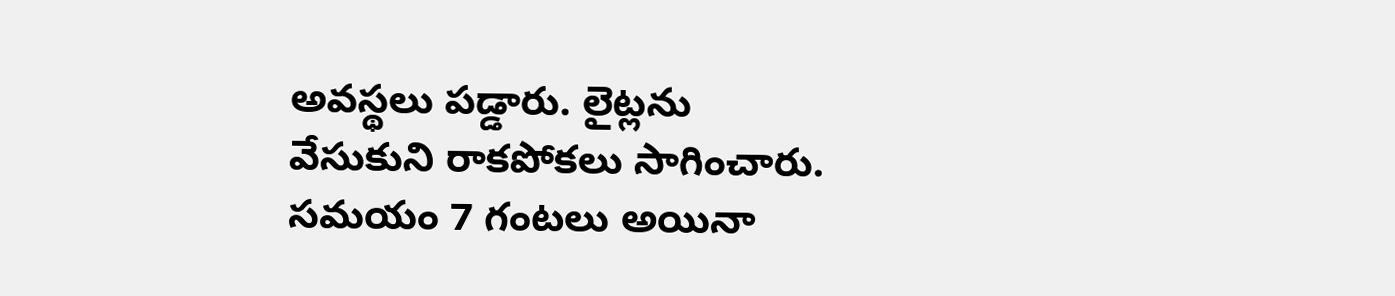అవస్థలు పడ్డారు. లైట్లను వేసుకుని రాకపోకలు సాగించారు. సమయం 7 గంటలు అయినా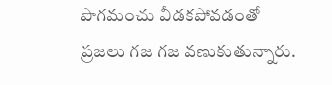పొగమంచు వీడకపోవడంతో ప్రజలు గజ గజ వణుకుతున్నారు.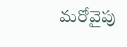మరోవైపు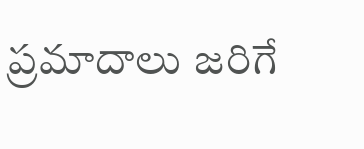ప్రమాదాలు జరిగే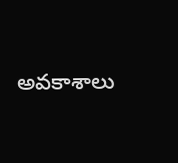అవకాశాలు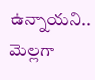ఉన్నాయని.. మెల్లగా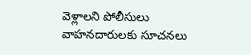వెళ్లాలని పోలీసులు వాహనదారులకు సూచనలు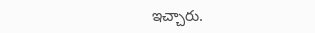ఇచ్చారు.